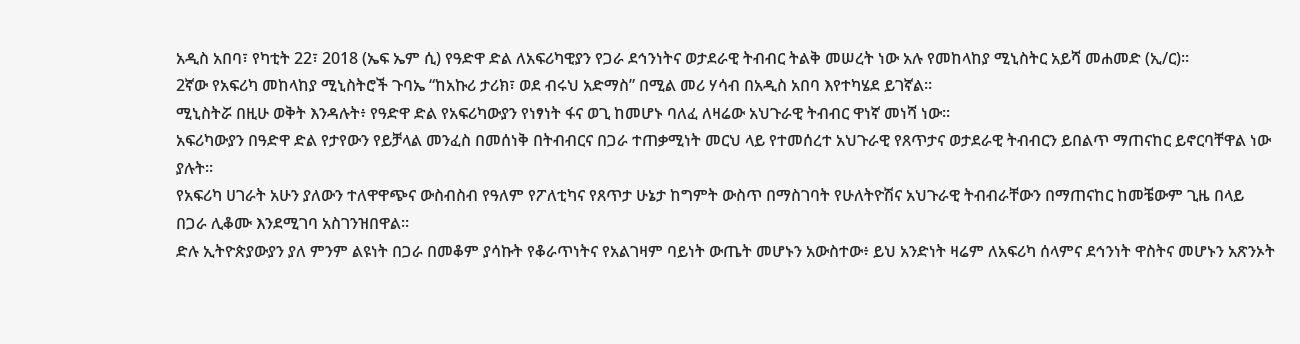አዲስ አበባ፣ የካቲት 22፣ 2018 (ኤፍ ኤም ሲ) የዓድዋ ድል ለአፍሪካዊያን የጋራ ደኅንነትና ወታደራዊ ትብብር ትልቅ መሠረት ነው አሉ የመከላከያ ሚኒስትር አይሻ መሐመድ (ኢ/ር)፡፡
2ኛው የአፍሪካ መከላከያ ሚኒስትሮች ጉባኤ “ከአኩሪ ታሪክ፣ ወደ ብሩህ አድማስ” በሚል መሪ ሃሳብ በአዲስ አበባ እየተካሄደ ይገኛል።
ሚኒስትሯ በዚሁ ወቅት እንዳሉት፥ የዓድዋ ድል የአፍሪካውያን የነፃነት ፋና ወጊ ከመሆኑ ባለፈ ለዛሬው አህጉራዊ ትብብር ዋነኛ መነሻ ነው፡፡
አፍሪካውያን በዓድዋ ድል የታየውን የይቻላል መንፈስ በመሰነቅ በትብብርና በጋራ ተጠቃሚነት መርህ ላይ የተመሰረተ አህጉራዊ የጸጥታና ወታደራዊ ትብብርን ይበልጥ ማጠናከር ይኖርባቸዋል ነው ያሉት።
የአፍሪካ ሀገራት አሁን ያለውን ተለዋዋጭና ውስብስብ የዓለም የፖለቲካና የጸጥታ ሁኔታ ከግምት ውስጥ በማስገባት የሁለትዮሽና አህጉራዊ ትብብራቸውን በማጠናከር ከመቼውም ጊዜ በላይ በጋራ ሊቆሙ እንደሚገባ አስገንዝበዋል፡፡
ድሉ ኢትዮጵያውያን ያለ ምንም ልዩነት በጋራ በመቆም ያሳኩት የቆራጥነትና የአልገዛም ባይነት ውጤት መሆኑን አውስተው፥ ይህ አንድነት ዛሬም ለአፍሪካ ሰላምና ደኅንነት ዋስትና መሆኑን አጽንኦት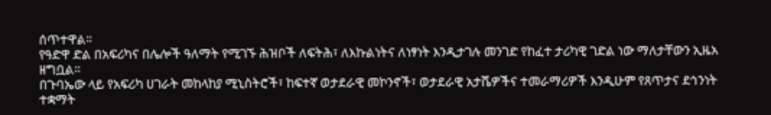ሰጥተዋል፡፡
የዓድዋ ድል በአፍሪካና በሌሎች ዓለማት የሚገኙ ሕዝቦች ለፍትሕ፣ ለእኩልነትና ለነፃነት እንዲታገሉ መንገድ የከፈተ ታሪካዊ ገድል ነው ማለታቸውን ኢዜአ ዘግቧል፡፡
በጉባኤው ላይ የአፍሪካ ሀገራት መከላከያ ሚኒስትሮች፣ ከፍተኛ ወታደራዊ መኮንኖች፣ ወታደራዊ አታሼዎችና ተመራማሪዎች እንዲሁም የጸጥታና ደኅንነት ተቋማት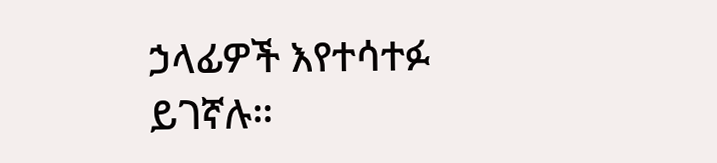ኃላፊዎች እየተሳተፉ ይገኛሉ።